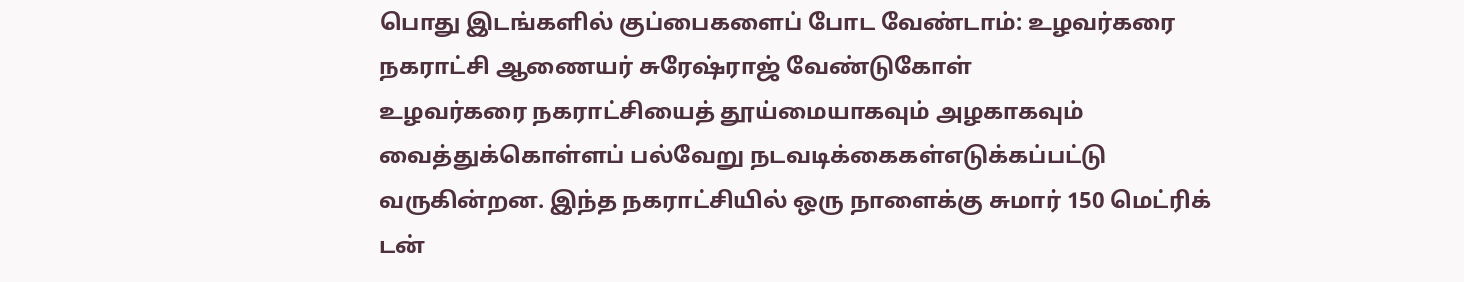பொது இடங்களில் குப்பைகளைப் போட வேண்டாம்: உழவர்கரை நகராட்சி ஆணையர் சுரேஷ்ராஜ் வேண்டுகோள்
உழவர்கரை நகராட்சியைத் தூய்மையாகவும் அழகாகவும் வைத்துக்கொள்ளப் பல்வேறு நடவடிக்கைகள்எடுக்கப்பட்டு வருகின்றன. இந்த நகராட்சியில் ஒரு நாளைக்கு சுமார் 150 மெட்ரிக் டன்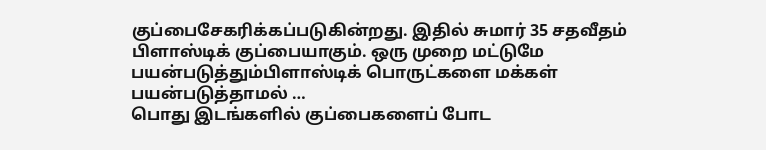குப்பைசேகரிக்கப்படுகின்றது. இதில் சுமார் 35 சதவீதம் பிளாஸ்டிக் குப்பையாகும். ஒரு முறை மட்டுமே பயன்படுத்தும்பிளாஸ்டிக் பொருட்களை மக்கள் பயன்படுத்தாமல் …
பொது இடங்களில் குப்பைகளைப் போட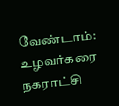வேண்டாம்: உழவர்கரை நகராட்சி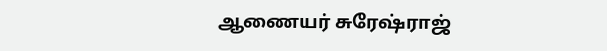ஆணையர் சுரேஷ்ராஜ்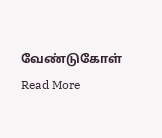வேண்டுகோள் Read More